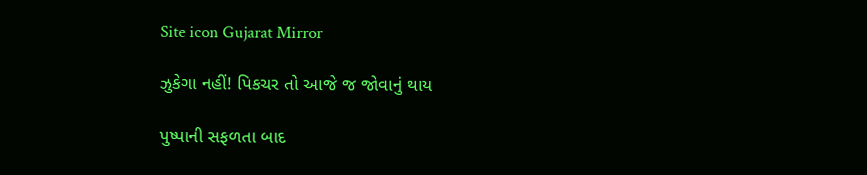Site icon Gujarat Mirror

ઝુકેગા નહીં! પિકચર તો આજે જ જોવાનું થાય

પુષ્પાની સફળતા બાદ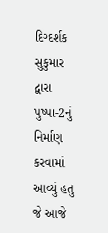દિગ્દર્શક સુકુમાર દ્વારા પુષ્પા-2નું નિર્માણ કરવામાં આવ્યું હતુ જે આજે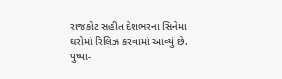રાજકોટ સહીત દેશભરના સિનેમા ઘરોમાં રિલિઝ કરવામાં આવ્યું છે. પુષ્પા-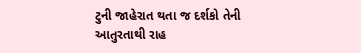ટુની જાહેરાત થતા જ દર્શકો તેની આતુરતાથી રાહ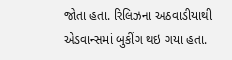જોતા હતા. રિલિઝના અઠવાડીયાથી એડવાન્સમાં બુકીંગ થઇ ગયા હતા.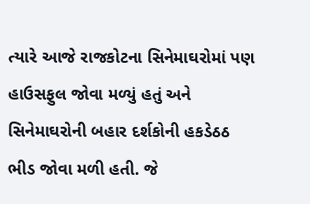ત્યારે આજે રાજકોટના સિનેમાઘરોમાં પણ હાઉસફુલ જોવા મળ્યું હતું અને સિનેમાઘરોની બહાર દર્શકોની હકડેઠઠ ભીડ જોવા મળી હતી. જે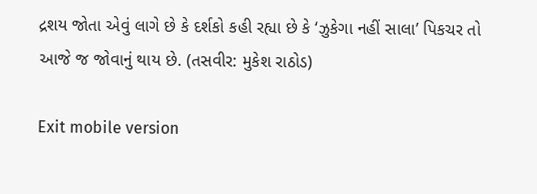દ્રશય જોતા એવું લાગે છે કે દર્શકો કહી રહ્યા છે કે ‘ઝુકેગા નહીં સાલા’ પિકચર તો આજે જ જોવાનું થાય છે. (તસવીર: મુકેશ રાઠોડ)

Exit mobile version